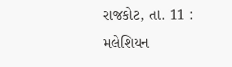રાજકોટ, તા. 11 : મલેશિયન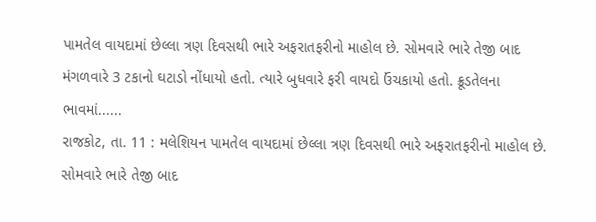પામતેલ વાયદામાં છેલ્લા ત્રણ દિવસથી ભારે અફરાતફરીનો માહોલ છે. સોમવારે ભારે તેજી બાદ મંગળવારે 3 ટકાનો ઘટાડો નોંધાયો હતો. ત્યારે બુધવારે ફરી વાયદો ઉંચકાયો હતો. ક્રૂડતેલના ભાવમાં......
રાજકોટ, તા. 11 : મલેશિયન પામતેલ વાયદામાં છેલ્લા ત્રણ દિવસથી ભારે અફરાતફરીનો માહોલ છે. સોમવારે ભારે તેજી બાદ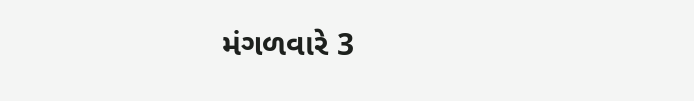મંગળવારે 3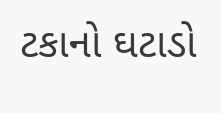ટકાનો ઘટાડો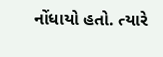નોંધાયો હતો. ત્યારે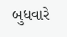બુધવારે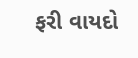ફરી વાયદો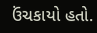ઉંચકાયો હતો.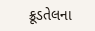ક્રૂડતેલના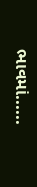ભાવમાં......